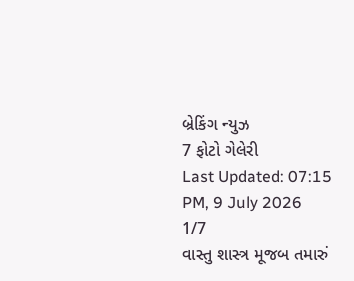બ્રેકિંગ ન્યુઝ
7 ફોટો ગેલેરી
Last Updated: 07:15 PM, 9 July 2026
1/7
વાસ્તુ શાસ્ત્ર મૂજબ તમારું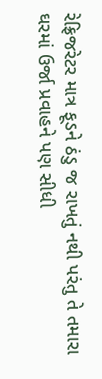રેફ્રિજરેટર માત્ર ફૂડને ઠંડુ જ રાખતું નથી પરંતુ તે તમારા ઘરમાં ઉર્જા પ્રવાહને પણ સીધી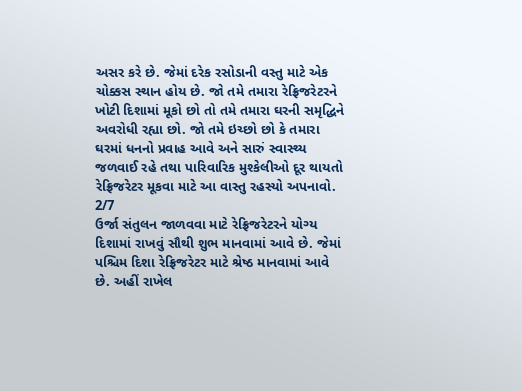અસર કરે છે. જેમાં દરેક રસોડાની વસ્તુ માટે એક ચોક્કસ સ્થાન હોય છે. જો તમે તમારા રેફ્રિજરેટરને ખોટી દિશામાં મૂકો છો તો તમે તમારા ઘરની સમૃદ્ધિને અવરોધી રહ્યા છો. જો તમે ઇચ્છો છો કે તમારા ઘરમાં ધનનો પ્રવાહ આવે અને સારું સ્વાસ્થ્ય જળવાઈ રહે તથા પારિવારિક મુશ્કેલીઓ દૂર થાયતો રેફ્રિજરેટર મૂકવા માટે આ વાસ્તુ રહસ્યો અપનાવો.
2/7
ઉર્જા સંતુલન જાળવવા માટે રેફ્રિજરેટરને યોગ્ય દિશામાં રાખવું સૌથી શુભ માનવામાં આવે છે. જેમાં પશ્ચિમ દિશા રેફ્રિજરેટર માટે શ્રેષ્ઠ માનવામાં આવે છે. અહીં રાખેલ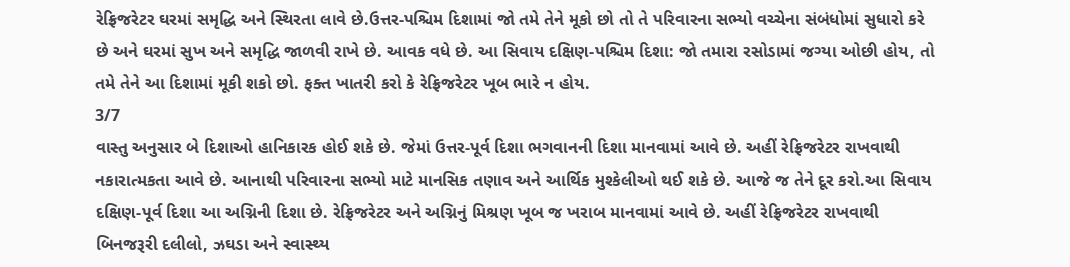રેફ્રિજરેટર ઘરમાં સમૃદ્ધિ અને સ્થિરતા લાવે છે.ઉત્તર-પશ્ચિમ દિશામાં જો તમે તેને મૂકો છો તો તે પરિવારના સભ્યો વચ્ચેના સંબંધોમાં સુધારો કરે છે અને ઘરમાં સુખ અને સમૃદ્ધિ જાળવી રાખે છે. આવક વધે છે. આ સિવાય દક્ષિણ-પશ્ચિમ દિશા: જો તમારા રસોડામાં જગ્યા ઓછી હોય, તો તમે તેને આ દિશામાં મૂકી શકો છો. ફક્ત ખાતરી કરો કે રેફ્રિજરેટર ખૂબ ભારે ન હોય.
3/7
વાસ્તુ અનુસાર બે દિશાઓ હાનિકારક હોઈ શકે છે. જેમાં ઉત્તર-પૂર્વ દિશા ભગવાનની દિશા માનવામાં આવે છે. અહીં રેફ્રિજરેટર રાખવાથી નકારાત્મકતા આવે છે. આનાથી પરિવારના સભ્યો માટે માનસિક તણાવ અને આર્થિક મુશ્કેલીઓ થઈ શકે છે. આજે જ તેને દૂર કરો.આ સિવાય દક્ષિણ-પૂર્વ દિશા આ અગ્નિની દિશા છે. રેફ્રિજરેટર અને અગ્નિનું મિશ્રણ ખૂબ જ ખરાબ માનવામાં આવે છે. અહીં રેફ્રિજરેટર રાખવાથી બિનજરૂરી દલીલો, ઝઘડા અને સ્વાસ્થ્ય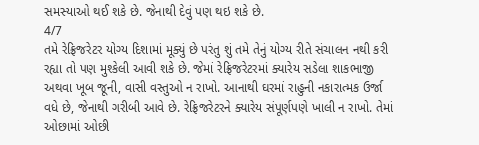સમસ્યાઓ થઈ શકે છે. જેનાથી દેવું પણ થઇ શકે છે.
4/7
તમે રેફ્રિજરેટર યોગ્ય દિશામાં મૂક્યું છે પરંતુ શું તમે તેનું યોગ્ય રીતે સંચાલન નથી કરી રહ્યા તો પણ મુશ્કેલી આવી શકે છે. જેમાં રેફ્રિજરેટરમાં ક્યારેય સડેલા શાકભાજી અથવા ખૂબ જૂની, વાસી વસ્તુઓ ન રાખો. આનાથી ઘરમાં રાહુની નકારાત્મક ઉર્જા વધે છે, જેનાથી ગરીબી આવે છે. રેફ્રિજરેટરને ક્યારેય સંપૂર્ણપણે ખાલી ન રાખો. તેમાં ઓછામાં ઓછી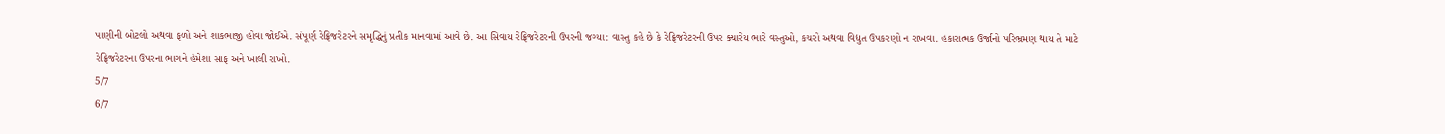પાણીની બોટલો અથવા ફળો અને શાકભાજી હોવા જોઈએ. સંપૂર્ણ રેફ્રિજરેટરને સમૃદ્ધિનું પ્રતીક માનવામાં આવે છે. આ સિવાય રેફ્રિજરેટરની ઉપરની જગ્યા: વાસ્તુ કહે છે કે રેફ્રિજરેટરની ઉપર ક્યારેય ભારે વસ્તુઓ, કચરો અથવા વિદ્યુત ઉપકરણો ન રાખવા. હકારાત્મક ઉર્જાનો પરિભ્રમણ થાય તે માટે રેફ્રિજરેટરના ઉપરના ભાગને હંમેશા સાફ અને ખાલી રાખો.
5/7
6/7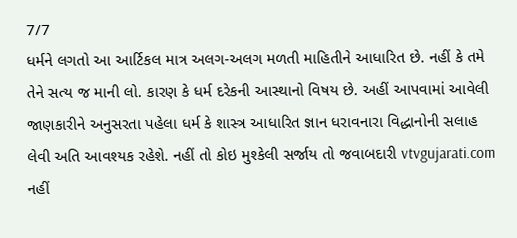7/7
ધર્મને લગતો આ આર્ટિકલ માત્ર અલગ-અલગ મળતી માહિતીને આધારિત છે. નહીં કે તમે તેને સત્ય જ માની લો. કારણ કે ધર્મ દરેકની આસ્થાનો વિષય છે. અહીં આપવામાં આવેલી જાણકારીને અનુસરતા પહેલા ધર્મ કે શાસ્ત્ર આધારિત જ્ઞાન ધરાવનારા વિદ્ધાનોની સલાહ લેવી અતિ આવશ્યક રહેશે. નહીં તો કોઇ મુશ્કેલી સર્જાય તો જવાબદારી vtvgujarati.com નહીં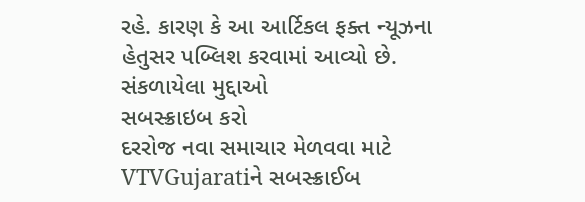રહે. કારણ કે આ આર્ટિકલ ફક્ત ન્યૂઝના હેતુસર પબ્લિશ કરવામાં આવ્યો છે.
સંકળાયેલા મુદ્દાઓ
સબસ્ક્રાઇબ કરો
દરરોજ નવા સમાચાર મેળવવા માટે VTVGujaratiને સબસ્ક્રાઈબ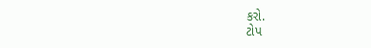કરો.
ટોપ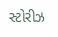સ્ટોરીઝ